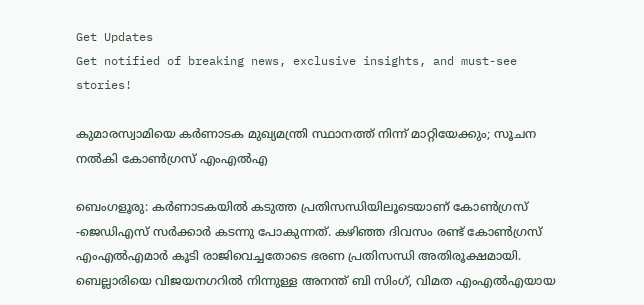Get Updates
Get notified of breaking news, exclusive insights, and must-see stories!

കുമാരസ്വാമിയെ കർണാടക മുഖ്യമന്ത്രി സ്ഥാനത്ത് നിന്ന് മാറ്റിയേക്കും; സൂചന നൽകി കോൺഗ്രസ് എംഎല്‍എ

ബെംഗളൂരു: കർണാടകയിൽ കടുത്ത പ്രതിസന്ധിയിലൂടെയാണ് കോൺഗ്രസ് -ജെഡിഎസ് സർക്കാർ കടന്നു പോകുന്നത്. കഴിഞ്ഞ ദിവസം രണ്ട് കോൺഗ്രസ് എംഎൽഎമാർ കൂടി രാജിവെച്ചതോടെ ഭരണ പ്രതിസന്ധി അതിരൂക്ഷമായി. ബെല്ലാരിയെ വിജയനഗറില്‍ നിന്നുള്ള അനന്ത് ബി സിംഗ്, വിമത എംഎല്‍എയായ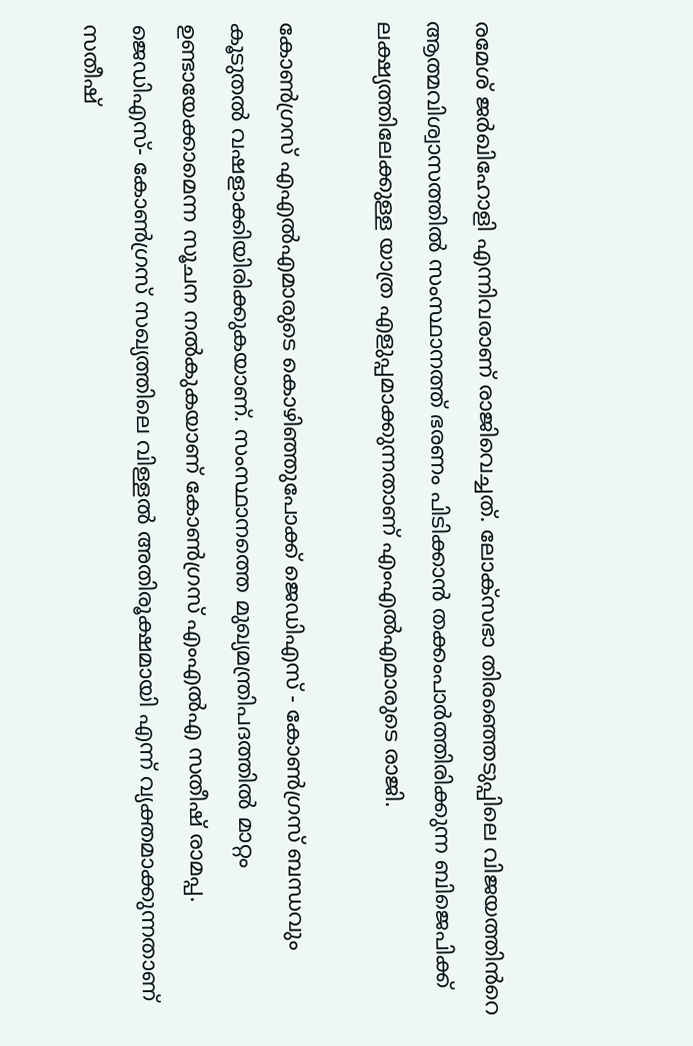രമേശ് ജര്‍ഖിഹോളി എന്നിവരാണ് രാജിവെച്ചത്. ലോക്സഭാ തിരഞ്ഞെടുപ്പിലെ വിജയത്തിൻറെ ആത്മവിശ്വാസത്തിൽ സംസ്ഥാനത്ത് ഭരണം പിടിക്കാൻ തക്കംപാർത്തിരിക്കുന്ന ബിജെപിക്ക് ലക്ഷ്യത്തിലേക്കുള്ള യാത്ര എളുപ്പമാക്കുന്നതാണ് എംഎൽഎമാരുടെ രാജി.

കോൺഗ്രസ് എഎൽഎമാരുടെ കൊഴിഞ്ഞുപോക്ക് ജെഡിഎസ് - കോൺഗ്രസ് ബന്ധവും കൂടുതൽ വഷളാക്കിയിരിക്കുകയാണ്. സംസ്ഥാനത്തെ മുഖ്യമന്ത്രിപദത്തിൽ മാറ്റം ഉണ്ടായേക്കാമെന്ന സൂചന നൽകുകയാണ് കോൺഗ്രസ് എംഎൽഎ സതീഷ് രാമപ്പ. ജെഡിഎസ്- കോൺഗ്രസ് സഖ്യത്തിലെ വിള്ളൽ അതിരൂക്ഷമായി എന്ന് വ്യക്തമാക്കുന്നതാണ് സതീഷ്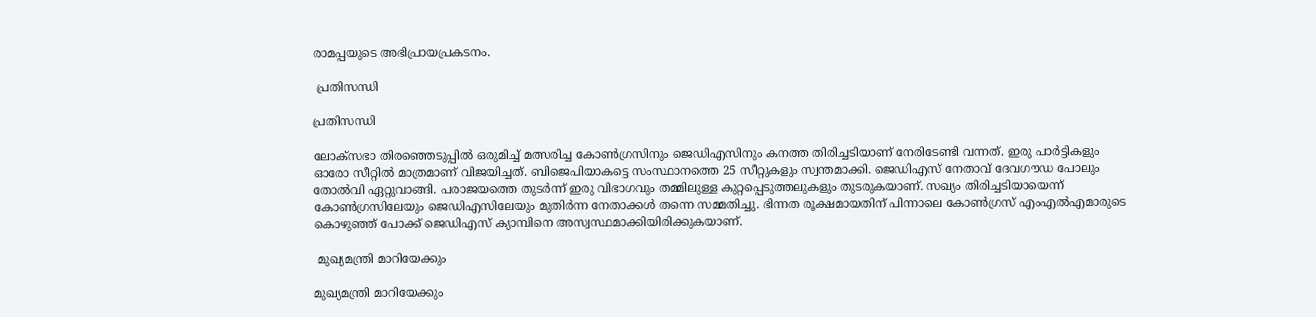രാമപ്പയുടെ അഭിപ്രായപ്രകടനം.

 പ്രതിസന്ധി

പ്രതിസന്ധി

ലോക്സഭാ തിരഞ്ഞെടുപ്പിൽ ഒരുമിച്ച് മത്സരിച്ച കോൺഗ്രസിനും ജെഡിഎസിനും കനത്ത തിരിച്ചടിയാണ് നേരിടേണ്ടി വന്നത്. ഇരു പാർട്ടികളും ഓരോ സീറ്റിൽ മാത്രമാണ് വിജയിച്ചത്. ബിജെപിയാകട്ടെ സംസ്ഥാനത്തെ 25 സീറ്റുകളും സ്വന്തമാക്കി. ജെഡിഎസ് നേതാവ് ദേവഗൗഡ പോലും തോൽവി ഏറ്റുവാങ്ങി. പരാജയത്തെ തുടർന്ന് ഇരു വിഭാഗവും തമ്മിലുള്ള കുറ്റപ്പെടുത്തലുകളും തുടരുകയാണ്. സഖ്യം തിരിച്ചടിയായെന്ന് കോൺഗ്രസിലേയും ജെഡിഎസിലേയും മുതിർന്ന നേതാക്കൾ തന്നെ സമ്മതിച്ചു. ഭിന്നത രൂക്ഷമായതിന് പിന്നാലെ കോൺഗ്രസ് എംഎൽഎമാരുടെ കൊഴുഞ്ഞ് പോക്ക് ജെഡിഎസ് ക്യാമ്പിനെ അസ്വസ്ഥമാക്കിയിരിക്കുകയാണ്.

 മുഖ്യമന്ത്രി മാറിയേക്കും

മുഖ്യമന്ത്രി മാറിയേക്കും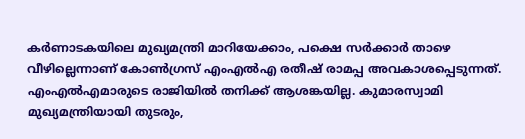കർണാടകയിലെ മുഖ്യമന്ത്രി മാറിയേക്കാം, പക്ഷെ സർക്കാർ താഴെ വീഴില്ലെന്നാണ് കോൺഗ്രസ് എംഎൽഎ രതീഷ് രാമപ്പ അവകാശപ്പെടുന്നത്. എംഎൽഎമാരുടെ രാജിയിൽ തനിക്ക് ആശങ്കയില്ല. കുമാരസ്വാമി മുഖ്യമന്ത്രിയായി തുടരും,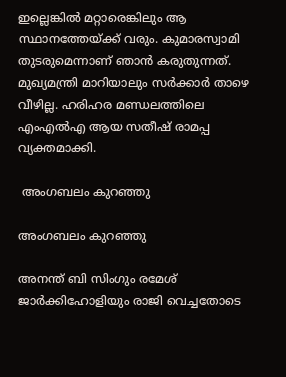ഇല്ലെങ്കിൽ മറ്റാരെങ്കിലും ആ സ്ഥാനത്തേയ്ക്ക് വരും. കുമാരസ്വാമി തുടരുമെന്നാണ് ഞാൻ കരുതുന്നത്. മുഖ്യമന്ത്രി മാറിയാലും സർക്കാർ താഴെ വീഴില്ല. ഹരിഹര മണ്ഡലത്തിലെ എംഎൽഎ ആയ സതീഷ് രാമപ്പ വ്യക്തമാക്കി.

 അംഗബലം കുറഞ്ഞു

അംഗബലം കുറഞ്ഞു

അനന്ത് ബി സിംഗും രമേശ് ജാർക്കിഹോളിയും രാജി വെച്ചതോടെ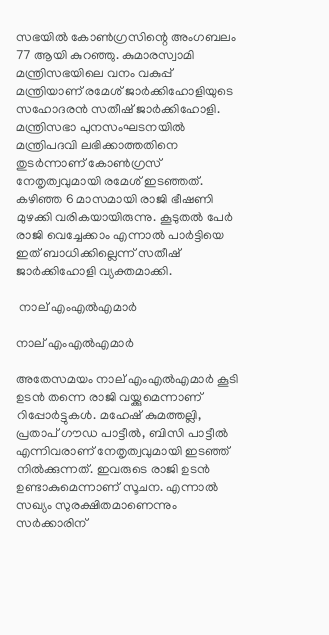സഭയിൽ കോൺഗ്രസിന്റെ അംഗബലം 77 ആയി കുറഞ്ഞു. കുമാരസ്വാമി മന്ത്രിസഭയിലെ വനം വകുപ്പ് മന്ത്രിയാണ് രമേശ് ജാർക്കിഹോളിയുടെ സഹോദരൻ സതീഷ് ജാർക്കിഹോളി. മന്ത്രിസഭാ പുനസംഘടനയിൽ മന്ത്രിപദവി ലഭിക്കാത്തതിനെ തുടർന്നാണ് കോൺഗ്രസ് നേതൃത്വവുമായി രമേശ് ഇടഞ്ഞത്. കഴിഞ്ഞ 6 മാസമായി രാജി ഭീഷണി മുഴക്കി വരികയായിരുന്നു. കൂടുതൽ പേർ രാജി വെച്ചേക്കാം എന്നാൽ പാർട്ടിയെ ഇത് ബാധിക്കില്ലെന്ന് സതീഷ് ജാർക്കിഹോളി വ്യക്തമാക്കി.

 നാല് എംഎൽഎമാർ

നാല് എംഎൽഎമാർ

അതേസമയം നാല് എംഎൽഎമാർ കൂടി ഉടൻ തന്നെ രാജി വയ്ക്കുമെന്നാണ് റിപ്പോർട്ടുകൾ. മഹേഷ് കുമത്തല്ലി, പ്രതാപ് ഗൗഡ പാട്ടീൽ, ബിസി പാട്ടീൽ എന്നിവരാണ് നേതൃത്വവുമായി ഇടഞ്ഞ് നിൽക്കുന്നത്. ഇവരുടെ രാജി ഉടൻ ഉണ്ടാകുമെന്നാണ് സൂചന. എന്നാൽ സഖ്യം സുരക്ഷിതമാണെന്നും സർക്കാരിന്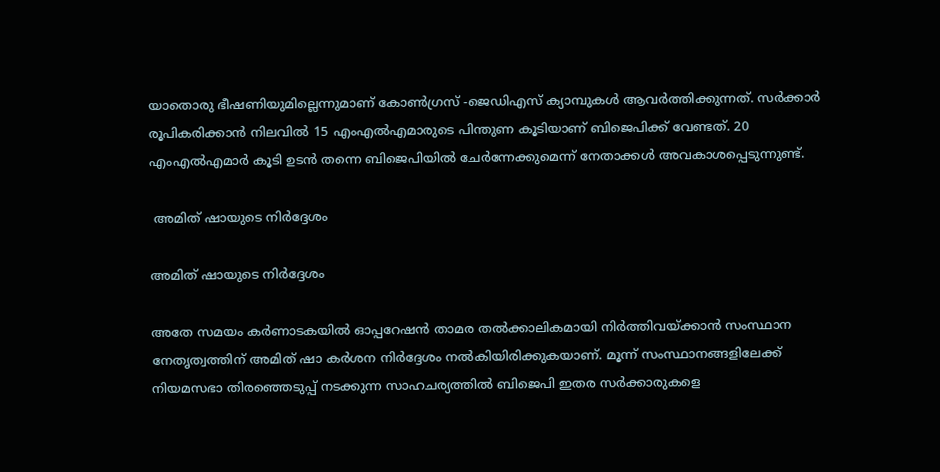യാതൊരു ഭീഷണിയുമില്ലെന്നുമാണ് കോൺഗ്രസ് -ജെഡിഎസ് ക്യാമ്പുകൾ ആവർത്തിക്കുന്നത്. സർക്കാർ രൂപികരിക്കാൻ നിലവിൽ 15 എംഎൽഎമാരുടെ പിന്തുണ കൂടിയാണ് ബിജെപിക്ക് വേണ്ടത്. 20 എംഎൽഎമാർ കൂടി ഉടൻ തന്നെ ബിജെപിയിൽ ചേർന്നേക്കുമെന്ന് നേതാക്കൾ അവകാശപ്പെടുന്നുണ്ട്.

 അമിത് ഷായുടെ നിർദ്ദേശം

അമിത് ഷായുടെ നിർദ്ദേശം

അതേ സമയം കർണാടകയിൽ ഓപ്പറേഷൻ താമര തൽക്കാലികമായി നിർത്തിവയ്ക്കാൻ സംസ്ഥാന നേതൃത്വത്തിന് അമിത് ഷാ കർശന നിർദ്ദേശം നൽകിയിരിക്കുകയാണ്. മൂന്ന് സംസ്ഥാനങ്ങളിലേക്ക് നിയമസഭാ തിരഞ്ഞെടുപ്പ് നടക്കുന്ന സാഹചര്യത്തിൽ ബിജെപി ഇതര സർക്കാരുകളെ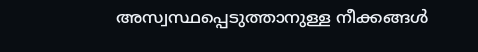അസ്വസ്ഥപ്പെടുത്താനുള്ള നീക്കങ്ങൾ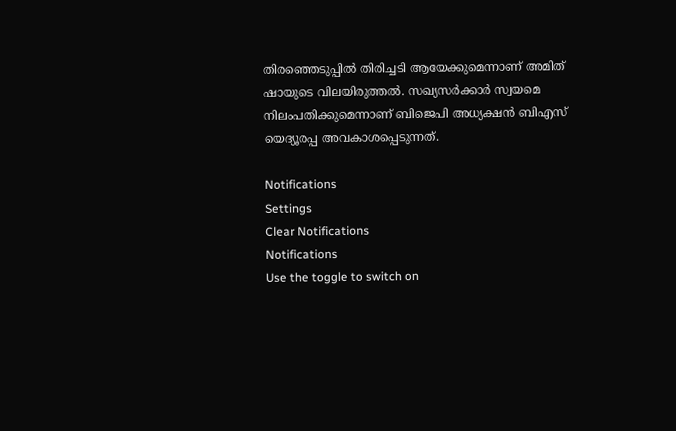തിര‍ഞ്ഞെടുപ്പിൽ തിരിച്ചടി ആയേക്കുമെന്നാണ് അമിത് ഷായുടെ വിലയിരുത്തൽ. സഖ്യസർക്കാർ സ്വയമെ നിലംപതിക്കുമെന്നാണ് ബിജെപി അധ്യക്ഷൻ ബിഎസ് യെദ്യൂരപ്പ അവകാശപ്പെടുന്നത്.

Notifications
Settings
Clear Notifications
Notifications
Use the toggle to switch on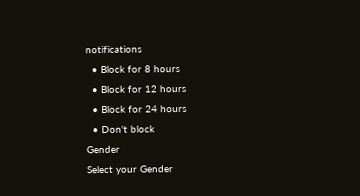notifications
  • Block for 8 hours
  • Block for 12 hours
  • Block for 24 hours
  • Don't block
Gender
Select your Gender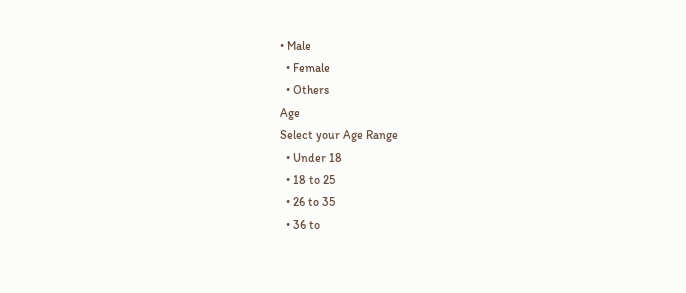• Male
  • Female
  • Others
Age
Select your Age Range
  • Under 18
  • 18 to 25
  • 26 to 35
  • 36 to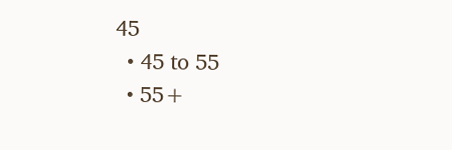45
  • 45 to 55
  • 55+